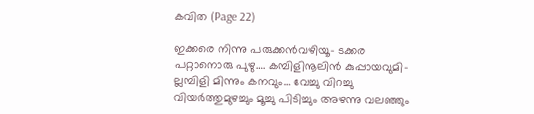കവിത (Page 22)

ഇക്കരെ നിന്നു പരുക്കൻവഴിയൂ- ടക്കര പറ്റാനൊരു പുഴു…. കമ്പിളിനൂലിൻ കുപ്പായവുമി- ല്ലമ്പിളി മിന്നും കനവും… വേച്ചു വിറച്ചു വിയർത്തുമുഴച്ചും മൂച്ചു പിടിച്ചും അഴന്നു വലഞ്ഞും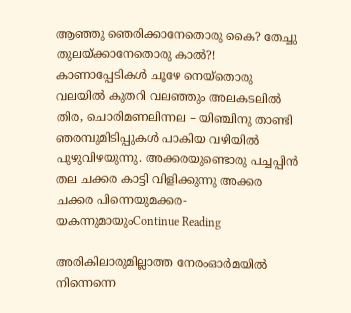ആഞ്ഞു ഞെരിക്കാനേതൊരു കൈ? തേച്ചു തുലയ്ക്കാനേതൊരു കാൽ?! കാണാപ്പേടികൾ ചൂഴേ നെയ്തൊരു വലയിൽ കുതറി വലഞ്ഞും അലകടലിൽ തിര, ചൊരിമണലിന്നല – യിഞ്ചിനു താണ്ടി ഞരമ്പുമിടിപ്പുകൾ പാകിയ വഴിയിൽ പുഴുവിഴയുന്നു. അക്കരയുണ്ടൊരു പച്ചപ്പിൻ തല ചക്കര കാട്ടി വിളിക്കുന്നു അക്കര ചക്കര പിന്നെയുമക്കര- യകന്നുമായുംContinue Reading

അരികിലാരുമില്ലാത്ത നേരംഓർമയിൽ നിന്നെന്നെ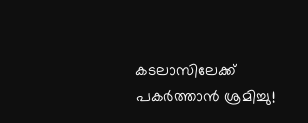കടലാസിലേക്ക് പകർത്താൻ ശ്രമിച്ചു!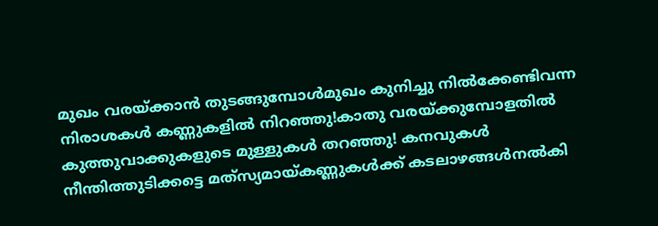മുഖം വരയ്ക്കാൻ തുടങ്ങുമ്പോൾമുഖം കുനിച്ചു നിൽക്കേണ്ടിവന്ന നിരാശകൾ കണ്ണുകളിൽ നിറഞ്ഞു!കാതു വരയ്ക്കുമ്പോളതിൽ കുത്തുവാക്കുകളുടെ മുള്ളുകൾ തറഞ്ഞു! കനവുകൾ നീന്തിത്തുടിക്കട്ടെ മത്‍സ്യമായ്കണ്ണുകൾക്ക് കടലാഴങ്ങൾനൽകി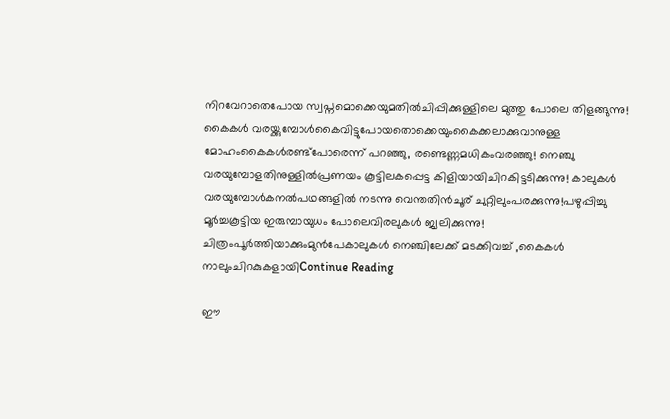നിറവേറാതെപോയ സ്വപ്നമൊക്കെയുമതിൽചിപ്പിക്കുള്ളിലെ മുത്തു പോലെ തിളങ്ങുന്നു! കൈകൾ വരയ്ക്കുമ്പോൾകൈവിട്ടുപോയതൊക്കെയുംകൈക്കലാക്കുവാനുള്ള മോഹംകൈകൾരണ്ട്പോരെന്ന് പറഞ്ഞു, രണ്ടെണ്ണമധികംവരഞ്ഞു! നെഞ്ചു വരയുമ്പോളതിനുള്ളിൽപ്രണയം കൂട്ടിലകപ്പെട്ട കിളിയായിചിറകിട്ടടിക്കുന്നു! കാലുകൾ വരയുമ്പോൾകനൽപഥങ്ങളിൽ നടന്നു വെന്തതിൻചൂര് ചുറ്റിലുംപരക്കുന്നു!പഴുപ്പിച്ചു മൂർച്ചകൂട്ടിയ ഇരുമ്പായുധം പോലെവിരലുകൾ ജ്വലിക്കുന്നു! ചിത്രംപൂർത്തിയാക്കുംമുൻപേകാലുകൾ നെഞ്ചിലേക്ക് മടക്കിവച്ച് ,കൈകൾ നാലുംചിറകുകളായിContinue Reading

ഈ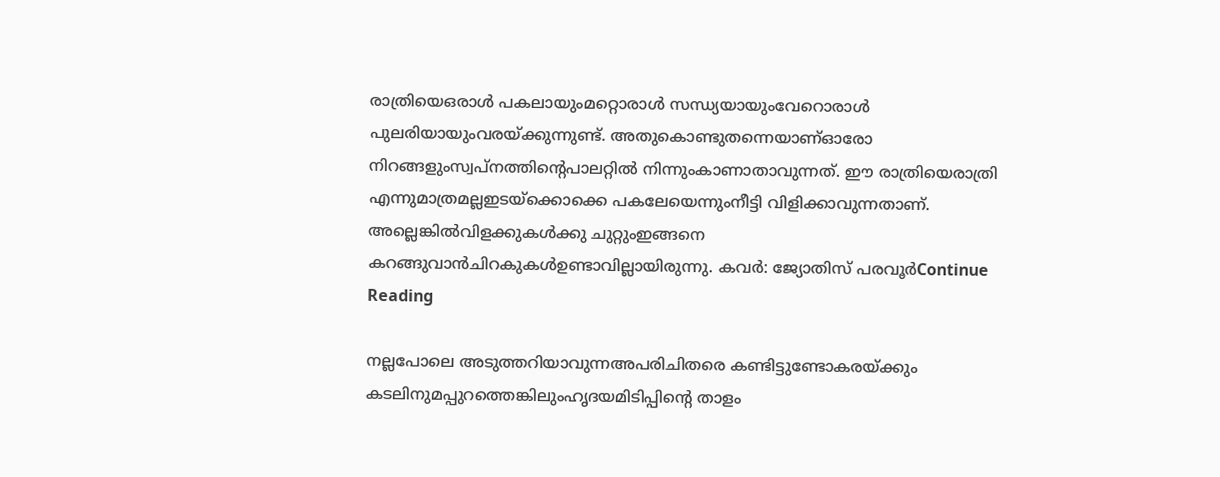രാത്രിയെഒരാള്‍ പകലായുംമറ്റൊരാള്‍ സന്ധ്യയായുംവേറൊരാള്‍ പുലരിയായുംവരയ്ക്കുന്നുണ്ട്. അതുകൊണ്ടുതന്നെയാണ്ഓരോ നിറങ്ങളുംസ്വപ്നത്തിന്റെപാലറ്റില്‍ നിന്നുംകാണാതാവുന്നത്. ഈ രാത്രിയെരാത്രി എന്നുമാത്രമല്ലഇടയ്‌ക്കൊക്കെ പകലേയെന്നുംനീട്ടി വിളിക്കാവുന്നതാണ്. അല്ലെങ്കില്‍വിളക്കുകള്‍ക്കു ചുറ്റുംഇങ്ങനെ കറങ്ങുവാന്‍ചിറകുകള്‍ഉണ്ടാവില്ലായിരുന്നു. കവര്‍: ജ്യോതിസ് പരവൂര്‍Continue Reading

നല്ലപോലെ അടുത്തറിയാവുന്നഅപരിചിതരെ കണ്ടിട്ടുണ്ടോകരയ്ക്കും കടലിനുമപ്പുറത്തെങ്കിലുംഹൃദയമിടിപ്പിന്റെ താളം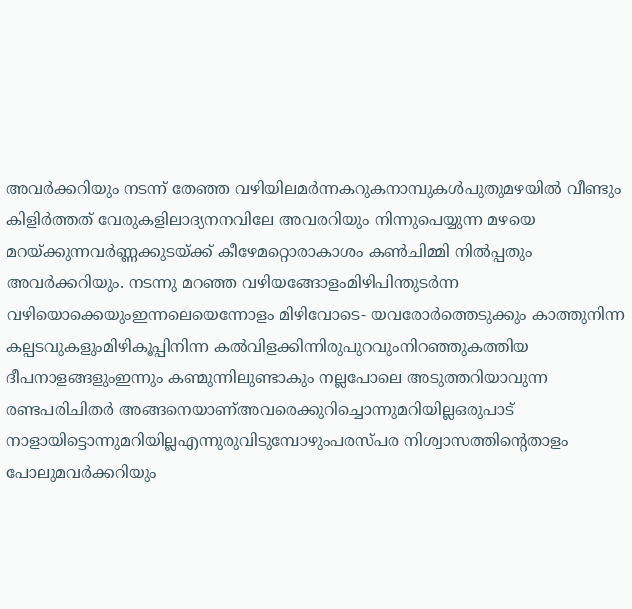അവർക്കറിയും നടന്ന് തേഞ്ഞ വഴിയിലമർന്നകറുകനാമ്പുകൾപുതുമഴയിൽ വീണ്ടും കിളിർത്തത് വേരുകളിലാദ്യനനവിലേ അവരറിയും നിന്നുപെയ്യുന്ന മഴയെ മറയ്ക്കുന്നവർണ്ണക്കുടയ്ക്ക് കീഴേമറ്റൊരാകാശം കൺചിമ്മി നിൽപ്പതും അവർക്കറിയും. നടന്നു മറഞ്ഞ വഴിയങ്ങോളംമിഴിപിന്തുടർന്ന വഴിയൊക്കെയുംഇന്നലെയെന്നോളം മിഴിവോടെ- യവരോർത്തെടുക്കും കാത്തുനിന്ന കല്പടവുകളുംമിഴികൂപ്പിനിന്ന കൽവിളക്കിന്നിരുപുറവുംനിറഞ്ഞുകത്തിയ ദീപനാളങ്ങളുംഇന്നും കണ്മുന്നിലുണ്ടാകും നല്ലപോലെ അടുത്തറിയാവുന്ന രണ്ടപരിചിതർ അങ്ങനെയാണ്അവരെക്കുറിച്ചൊന്നുമറിയില്ലഒരുപാട് നാളായിട്ടൊന്നുമറിയില്ലഎന്നുരുവിടുമ്പോഴുംപരസ്പര നിശ്വാസത്തിന്റെതാളം പോലുമവർക്കറിയും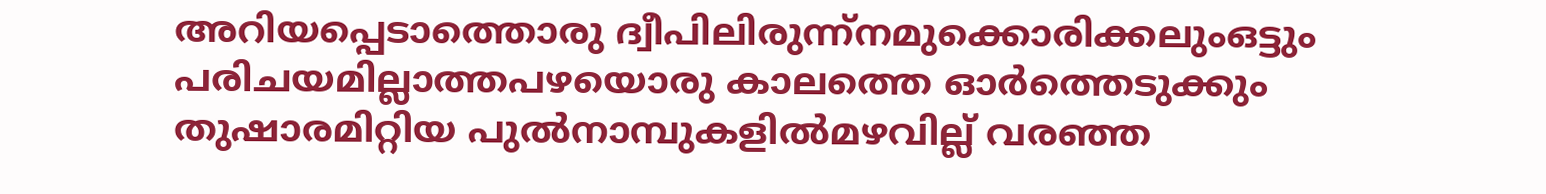അറിയപ്പെടാത്തൊരു ദ്വീപിലിരുന്ന്നമുക്കൊരിക്കലുംഒട്ടും പരിചയമില്ലാത്തപഴയൊരു കാലത്തെ ഓർത്തെടുക്കും തുഷാരമിറ്റിയ പുൽനാമ്പുകളിൽമഴവില്ല് വരഞ്ഞ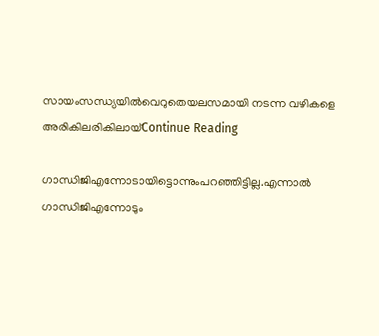സായംസന്ധ്യയിൽവെറുതെയലസമായി നടന്ന വഴികളെ അരികിലരികിലായ്Continue Reading

ഗാന്ധിജിഎന്നോടായിട്ടൊന്നുംപറഞ്ഞിട്ടില്ല.എന്നാല്‍ ഗാന്ധിജിഎന്നോടും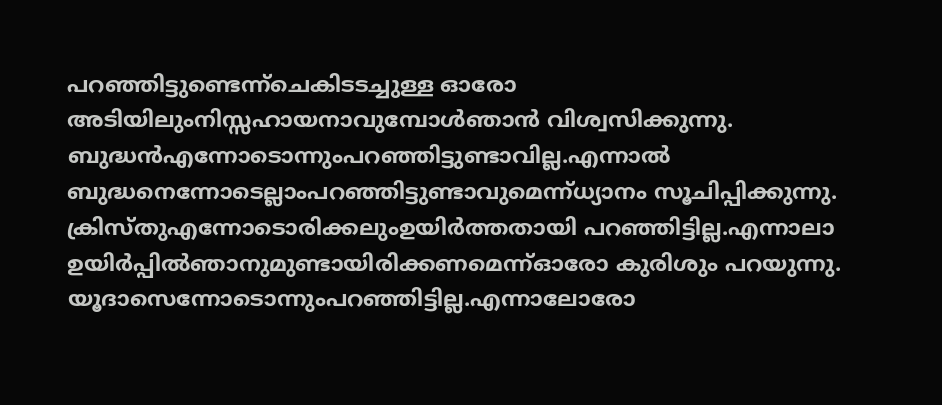പറഞ്ഞിട്ടുണ്ടെന്ന്ചെകിടടച്ചുള്ള ഓരോ അടിയിലുംനിസ്സഹായനാവുമ്പോള്‍ഞാന്‍ വിശ്വസിക്കുന്നു. ബുദ്ധന്‍എന്നോടൊന്നുംപറഞ്ഞിട്ടുണ്ടാവില്ല.എന്നാല്‍ ബുദ്ധനെന്നോടെല്ലാംപറഞ്ഞിട്ടുണ്ടാവുമെന്ന്ധ്യാനം സൂചിപ്പിക്കുന്നു. ക്രിസ്തുഎന്നോടൊരിക്കലുംഉയിര്‍ത്തതായി പറഞ്ഞിട്ടില്ല.എന്നാലാ ഉയിര്‍പ്പില്‍ഞാനുമുണ്ടായിരിക്കണമെന്ന്ഓരോ കുരിശും പറയുന്നു. യൂദാസെന്നോടൊന്നുംപറഞ്ഞിട്ടില്ല.എന്നാലോരോ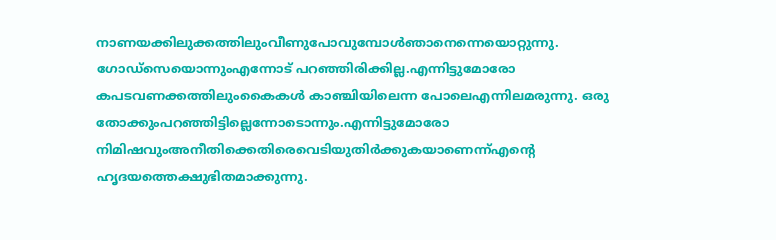നാണയക്കിലുക്കത്തിലുംവീണുപോവുമ്പോള്‍ഞാനെന്നെയൊറ്റുന്നു. ഗോഡ്സെയൊന്നുംഎന്നോട് പറഞ്ഞിരിക്കില്ല.എന്നിട്ടുമോരോ കപടവണക്കത്തിലുംകൈകള്‍ കാഞ്ചിയിലെന്ന പോലെഎന്നിലമരുന്നു. ഒരു തോക്കുംപറഞ്ഞിട്ടില്ലെന്നോടൊന്നും.എന്നിട്ടുമോരോ നിമിഷവുംഅനീതിക്കെതിരെവെടിയുതിര്‍ക്കുകയാണെന്ന്എന്‍റെ ഹൃദയത്തെക്ഷുഭിതമാക്കുന്നു.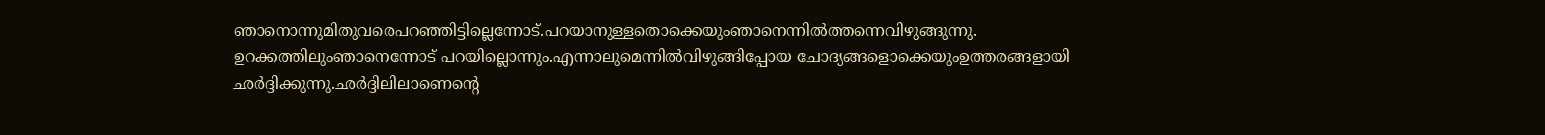ഞാനൊന്നുമിതുവരെപറഞ്ഞിട്ടില്ലെന്നോട്.പറയാനുള്ളതൊക്കെയുംഞാനെന്നില്‍ത്തന്നെവിഴുങ്ങുന്നു. ഉറക്കത്തിലുംഞാനെന്നോട് പറയില്ലൊന്നും.എന്നാലുമെന്നില്‍വിഴുങ്ങിപ്പോയ ചോദ്യങ്ങളൊക്കെയുംഉത്തരങ്ങളായി ഛര്‍ദ്ദിക്കുന്നു.ഛര്‍ദ്ദിലിലാണെന്‍റെ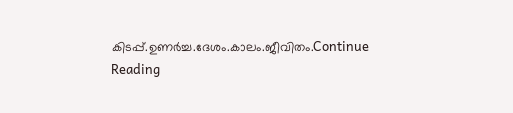കിടപ്പ്.ഉണര്‍ച്ച.ദേശം.കാലം.ജീവിതം.Continue Reading